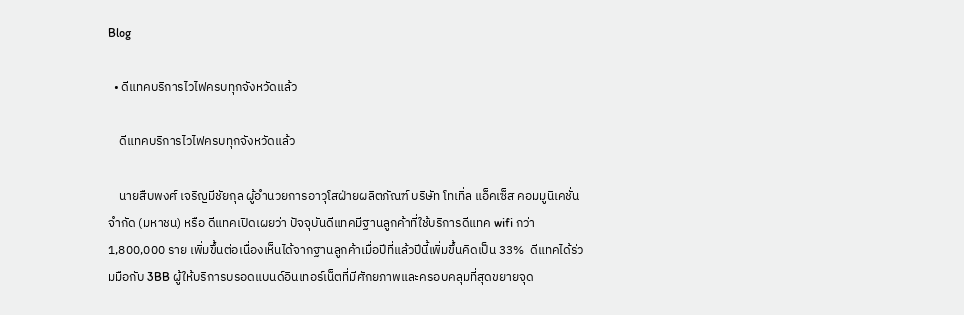Blog

  • ดีแทคบริการไวไฟครบทุกจังหวัดแล้ว

    ดีแทคบริการไวไฟครบทุกจังหวัดแล้ว

    นายสืบพงศ์ เจริญมีชัยกุล ผู้อำนวยการอาวุโสฝ่ายผลิตภัณฑ์ บริษัท โทเทิ่ล แอ็คเซ็ส คอมมูนิเคชั่น จำกัด (มหาชน) หรือ ดีแทคเปิดเผยว่า ปัจจุบันดีแทคมีฐานลูกค้าที่ใช้บริการดีแทค wifi กว่า1,800,000 ราย เพิ่มขึ้นต่อเนื่องเห็นได้จากฐานลูกค้าเมื่อปีที่แล้วปีนี้เพิ่มขึ้นคิดเป็น 33%  ดีแทคได้ร่วมมือกับ 3BB ผู้ให้บริการบรอดแบนด์อินเทอร์เน็ตที่มีศักยภาพและครอบคลุมที่สุดขยายจุด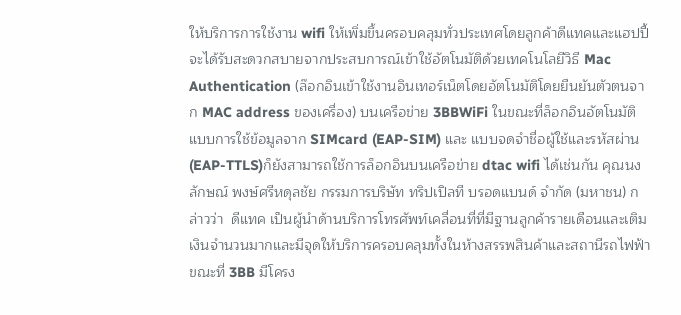ให้บริการการใช้งาน wifi ให้เพิ่มขึ้นครอบคลุมทั่วประเทศโดยลูกค้าดีแทคและแฮปปี้จะได้รับสะดวกสบายจากประสบการณ์เข้าใช้อัตโนมัติด้วยเทคโนโลยีวิธี Mac Authentication (ล๊อกอินเข้าใช้งานอินเทอร์เน็ตโดยอัตโนมัติโดยยืนยันตัวตนจาก MAC address ของเครื่อง) บนเครือข่าย 3BBWiFi ในขณะที่ล็อกอินอัตโนมัติแบบการใช้ข้อมูลจาก SIMcard (EAP-SIM) และ แบบจดจำชื่อผู้ใช้และรหัสผ่าน (EAP-TTLS)ก็ยังสามารถใช้การล็อกอินบนเครือข่าย dtac wifi ได้เช่นกัน คุณนงลักษณ์ พงษ์ศรีหดุลชัย กรรมการบริษัท ทริปเปิลที บรอดแบนด์ จำกัด (มหาชน) กล่าวว่า  ดีแทค เป็นผู้นำด้านบริการโทรศัพท์เคลื่อนที่ที่มีฐานลูกค้ารายเดือนและเติมเงินจำนวนมากและมีจุดให้บริการครอบคลุมทั้งในห้างสรรพสินค้าและสถานีรถไฟฟ้า ขณะที่ 3BB มีโครง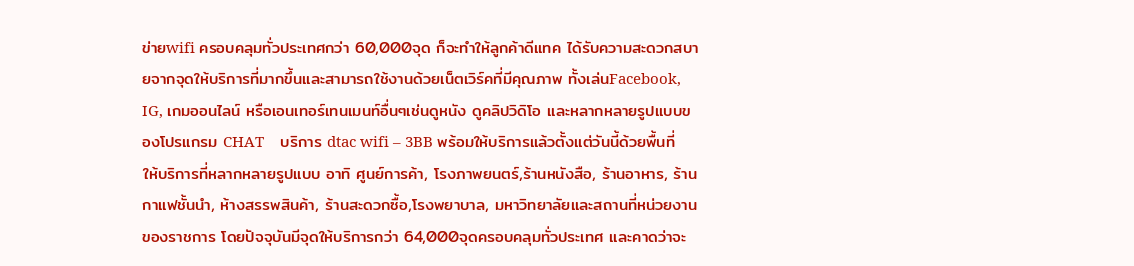ข่ายwifi ครอบคลุมทั่วประเทศกว่า 60,000จุด ก็จะทำให้ลูกค้าดีแทค ได้รับความสะดวกสบายจากจุดให้บริการที่มากขึ้นและสามารถใช้งานด้วยเน็ตเวิร์คที่มีคุณภาพ ทั้งเล่นFacebook, IG, เกมออนไลน์ หรือเอนเทอร์เทนเมนท์อื่นๆเช่นดูหนัง ดูคลิปวิดิโอ และหลากหลายรูปแบบของโปรแกรม CHAT    บริการ dtac wifi – 3BB พร้อมให้บริการแล้วตั้งแต่วันนี้ด้วยพื้นที่ให้บริการที่หลากหลายรูปแบบ อาทิ ศูนย์การค้า, โรงภาพยนตร์,ร้านหนังสือ, ร้านอาหาร, ร้านกาแฟชั้นนำ, ห้างสรรพสินค้า, ร้านสะดวกซื้อ,โรงพยาบาล, มหาวิทยาลัยและสถานที่หน่วยงานของราชการ โดยปัจจุบันมีจุดให้บริการกว่า 64,000จุดครอบคลุมทั่วประเทศ และคาดว่าจะ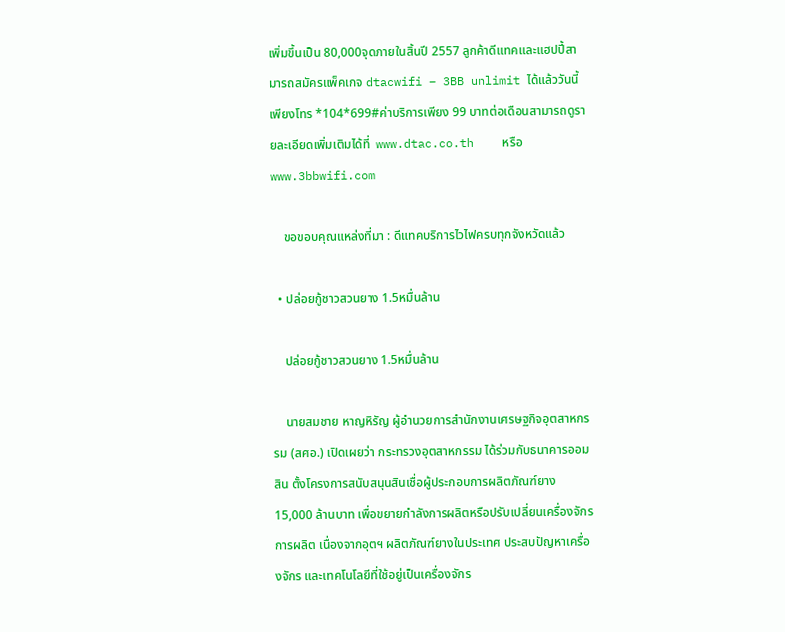เพิ่มขึ้นเป็น 80,000จุดภายในสิ้นปี 2557 ลูกค้าดีแทคและแฮปปี้สามารถสมัครแพ็คเกจ dtacwifi – 3BB unlimit ได้แล้ววันนี้ เพียงโทร *104*699#ค่าบริการเพียง 99 บาทต่อเดือนสามารถดูรายละเอียดเพิ่มเติมได้ที่  www.dtac.co.th    หรือ www.3bbwifi.com

    ขอขอบคุณแหล่งที่มา : ดีแทคบริการไวไฟครบทุกจังหวัดแล้ว

  • ปล่อยกู้ชาวสวนยาง 1.5หมื่นล้าน

    ปล่อยกู้ชาวสวนยาง 1.5หมื่นล้าน

    นายสมชาย หาญหิรัญ ผู้อำนวยการสำนักงานเศรษฐกิจอุตสาหกรรม (สศอ.) เปิดเผยว่า กระทรวงอุตสาหกรรม ได้ร่วมกับธนาคารออมสิน ตั้งโครงการสนับสนุนสินเชื่อผู้ประกอบการผลิตภัณฑ์ยาง 15,000 ล้านบาท เพื่อขยายกำลังการผลิตหรือปรับเปลี่ยนเครื่องจักรการผลิต เนื่องจากอุตฯ ผลิตภัณฑ์ยางในประเทศ ประสบปัญหาเครื่องจักร และเทคโนโลยีที่ใช้อยู่เป็นเครื่องจักร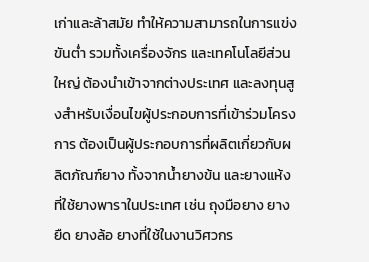เก่าและล้าสมัย ทำให้ความสามารถในการแข่งขันต่ำ รวมทั้งเครื่องจักร และเทคโนโลยีส่วนใหญ่ ต้องนำเข้าจากต่างประเทศ และลงทุนสูงสำหรับเงื่อนไขผู้ประกอบการที่เข้าร่วมโครงการ ต้องเป็นผู้ประกอบการที่ผลิตเกี่ยวกับผลิตภัณฑ์ยาง ทั้งจากน้ำยางข้น และยางแห้ง ที่ใช้ยางพาราในประเทศ เช่น ถุงมือยาง ยางยืด ยางล้อ ยางที่ใช้ในงานวิศวกร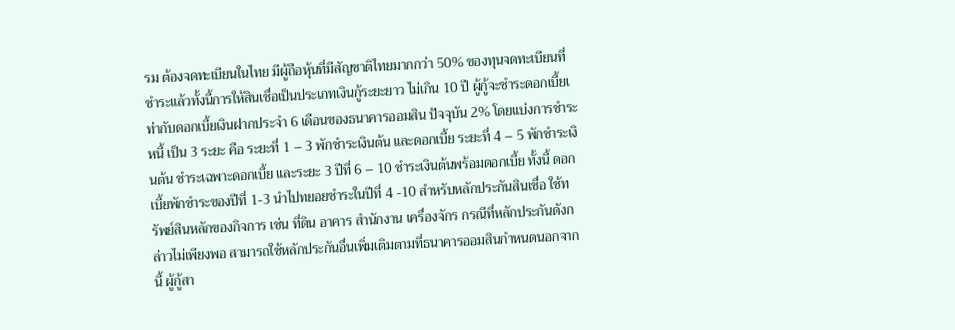รม ต้องจดทะเบียนในไทย มีผู้ถือหุ้นที่มีสัญชาติไทยมากกว่า 50% ของทุนจดทะเบียนที่ชำระแล้วทั้งนี้การให้สินเชื่อเป็นประเภทเงินกู้ระยะยาว ไม่เกิน 10 ปี ผู้กู้จะชำระดอกเบี้ยเ ท่ากับดอกเบี้ยเงินฝากประจำ 6 เดือนของธนาคารออมสิน ปัจจุบัน 2% โดยแบ่งการชำระหนี้ เป็น 3 ระยะ คือ ระยะที่ 1 – 3 พักชำระเงินต้น และดอกเบี้ย ระยะที่ 4 – 5 พักชำระเงินต้น ชำระเฉพาะดอกเบี้ย และระยะ 3 ปีที่ 6 – 10 ชำระเงินต้นพร้อมดอกเบี้ย ทั้งนี้ ดอกเบี้ยพักชำระของปีที่ 1-3 นำไปทยอยชำระในปีที่ 4 -10 สำหรับหลักประกันสินเชื่อ ใช้ทรัพย์สินหลักของกิจการ เช่น ที่ดิน อาคาร สำนักงาน เครื่องจักร กรณีที่หลักประกันดังกล่าวไม่เพียงพอ สามารถใช้หลักประกันอื่นเพิ่มเติมตามที่ธนาคารออมสินกำหนดนอกจากนี้ ผู้กู้สา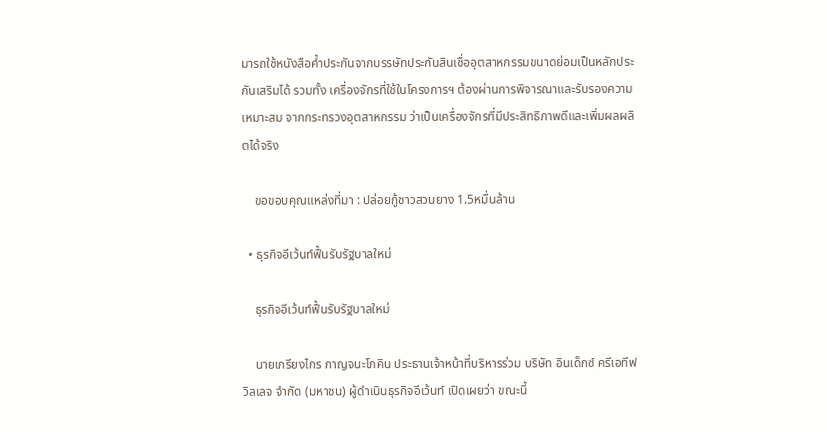มารถใช้หนังสือค้ำประกันจากบรรษัทประกันสินเชื่ออุตสาหกรรมขนาดย่อมเป็นหลักประกันเสริมได้ รวมทั้ง เครื่องจักรที่ใช้ในโครงการฯ ต้องผ่านการพิจารณาและรับรองความเหมาะสม จากกระทรวงอุตสาหกรรม ว่าเป็นเครื่องจักรที่มีประสิทธิภาพดีและเพิ่มผลผลิตได้จริง

    ขอขอบคุณแหล่งที่มา : ปล่อยกู้ชาวสวนยาง 1.5หมื่นล้าน

  • ธุรกิจอีเว้นท์ฟื้นรับรัฐบาลใหม่

    ธุรกิจอีเว้นท์ฟื้นรับรัฐบาลใหม่

    นายเกรียงไกร กาญจนะโภคิน ประธานเจ้าหน้าที่บริหารร่วม บริษัท อินเด็กซ์ ครีเอทีฟ วิลเลจ จำกัด (มหาชน) ผู้ดำเนินธุรกิจอีเว้นท์ เปิดเผยว่า ขณะนี้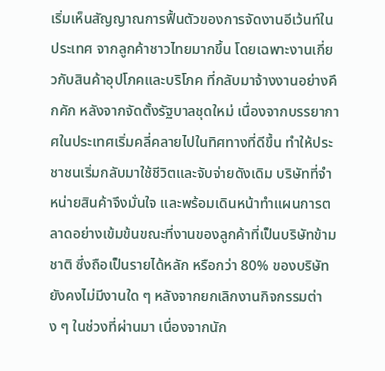เริ่มเห็นสัญญาณการฟื้นตัวของการจัดงานอีเว้นท์ในประเทศ จากลูกค้าชาวไทยมากขึ้น โดยเฉพาะงานเกี่ยวกับสินค้าอุปโภคและบริโภค ที่กลับมาจ้างงานอย่างคึกคัก หลังจากจัดตั้งรัฐบาลชุดใหม่ เนื่องจากบรรยากาศในประเทศเริ่มคลี่คลายไปในทิศทางที่ดีขึ้น ทำให้ประชาชนเริ่มกลับมาใช้ชีวิตและจับจ่ายดังเดิม บริษัทที่จำหน่ายสินค้าจึงมั่นใจ และพร้อมเดินหน้าทำแผนการตลาดอย่างเข้มข้นขณะที่งานของลูกค้าที่เป็นบริษัทข้ามชาติ ซึ่งถือเป็นรายได้หลัก หรือกว่า 80% ของบริษัท ยังคงไม่มีงานใด ๆ หลังจากยกเลิกงานกิจกรรมต่าง ๆ ในช่วงที่ผ่านมา เนื่องจากนัก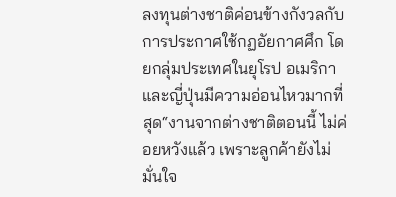ลงทุนต่างชาติค่อนข้างกังวลกับการประกาศใช้กฏอัยกาศศึก โดยกลุ่มประเทศในยุโรป อเมริกาและญี่ปุ่นมีความอ่อนไหวมากที่สุด“งานจากต่างชาติตอนนี้ ไม่ค่อยหวังแล้ว เพราะลูกค้ายังไม่มั่นใจ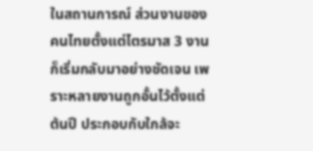ในสถานการณ์ ส่วนงานของคนไทยตั้งแต่ไตรมาส 3 งานก็เริ่มกลับมาอย่างชัดเจน เพราะหลายงานถูกอั้นไว้ตั้งแต่ต้นปี ประกอบกับใกล้จะ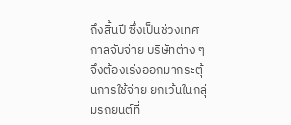ถึงสิ้นปี ซึ่งเป็นช่วงเทศกาลจับจ่าย บริษัทต่าง ๆ จึงต้องเร่งออกมากระตุ้นการใช้จ่าย ยกเว้นในกลุ่มรถยนต์ที่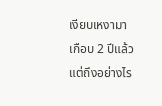เงียบเหงามาเกือบ 2 ปีแล้ว แต่ถึงอย่างไร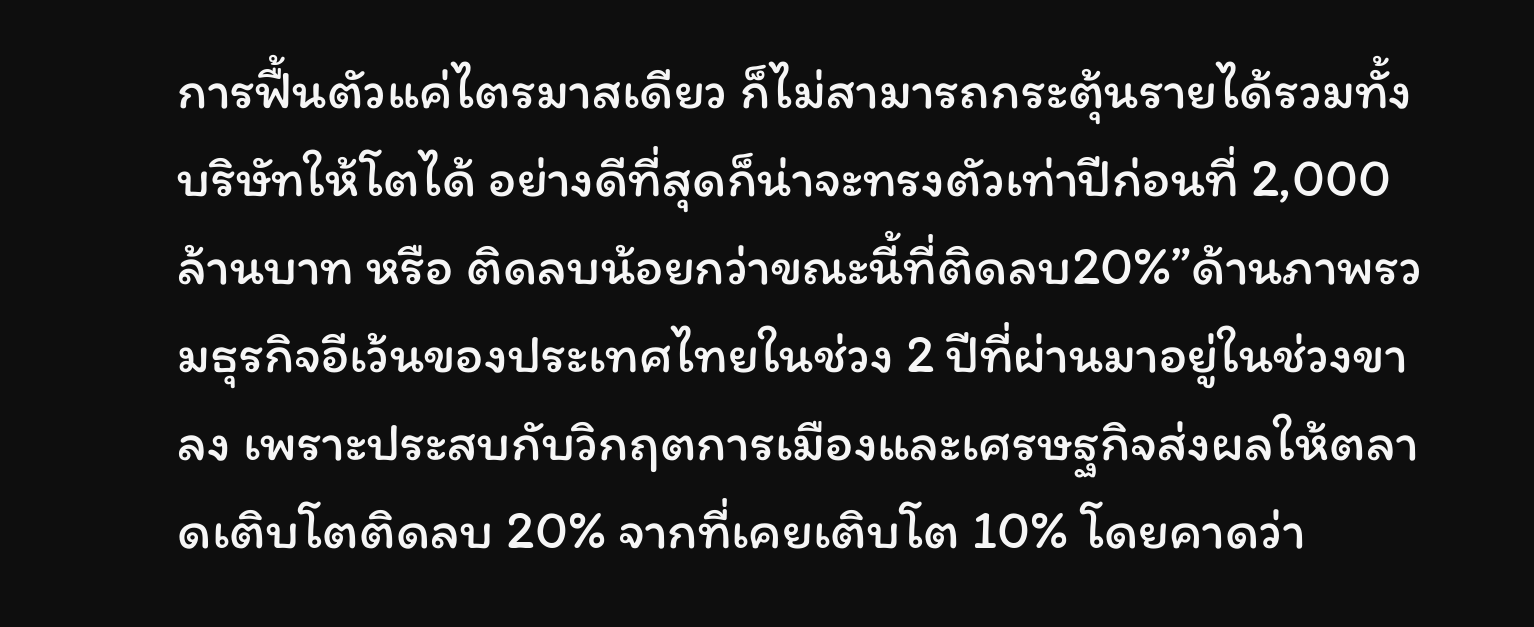การฟื้นตัวแค่ไตรมาสเดียว ก็ไม่สามารถกระตุ้นรายได้รวมทั้งบริษัทให้โตได้ อย่างดีที่สุดก็น่าจะทรงตัวเท่าปีก่อนที่ 2,000 ล้านบาท หรือ ติดลบน้อยกว่าขณะนี้ที่ติดลบ20%”ด้านภาพรวมธุรกิจอีเว้นของประเทศไทยในช่วง 2 ปีที่ผ่านมาอยู่ในช่วงขาลง เพราะประสบกับวิกฤตการเมืองและเศรษฐกิจส่งผลให้ตลาดเติบโตติดลบ 20% จากที่เคยเติบโต 10% โดยคาดว่า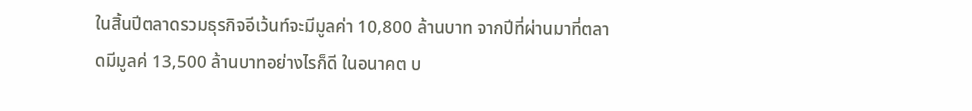ในสิ้นปีตลาดรวมธุรกิจอีเว้นท์จะมีมูลค่า 10,800 ล้านบาท จากปีที่ผ่านมาที่ตลาดมีมูลค่ 13,500 ล้านบาทอย่างไรก็ดี ในอนาคต บ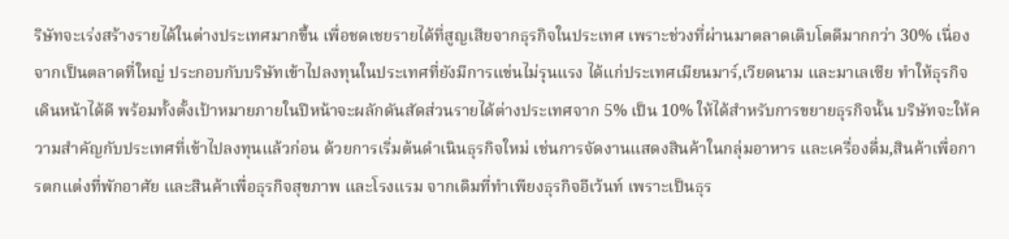ริษัทจะเร่งสร้างรายได้ในต่างประเทศมากขึ้น เพื่อชดเชยรายได้ที่สูญเสียจากธุรกิจในประเทศ เพราะช่วงที่ผ่านมาตลาดเติบโตดีมากกว่า 30% เนื่องจากเป็นตลาดที่ใหญ่ ประกอบกับบริษัทเข้าไปลงทุนในประเทศที่ยังมีการแข่นไม่รุนแรง ได้แก่ประเทศเมียนมาร์,เวียดนาม และมาเลเซีย ทำให้ธุรกิจเดินหน้าได้ดี พร้อมทั้งตั้งเป้าหมายภายในปีหน้าจะผลักดันสัดส่วนรายได้ต่างประเทศจาก 5% เป็น 10% ให้ได้สำหรับการขยายธุรกิจนั้น บริษัทจะให้ความสำคัญกับประเทศที่เข้าไปลงทุนแล้วก่อน ด้วยการเริ่มต้นดำเนินธุรกิจใหม่ เช่นการจัดงานแสดงสินค้าในกลุ่มอาหาร และเครื่องดื่ม,สินค้าเพื่อการตกแต่งที่พักอาศัย และสินค้าเพื่อธุรกิจสุขภาพ และโรงแรม จากเดิมที่ทำเพียงธุรกิจอีเว้นท์ เพราะเป็นธุร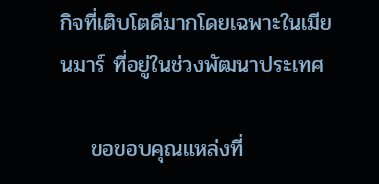กิจที่เติบโตดีมากโดยเฉพาะในเมียนมาร์ ที่อยู่ในช่วงพัฒนาประเทศ

    ขอขอบคุณแหล่งที่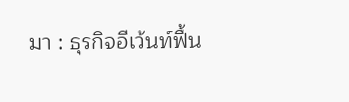มา : ธุรกิจอีเว้นท์ฟื้น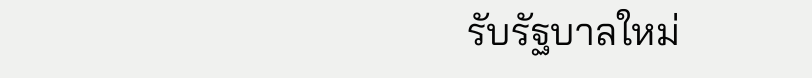รับรัฐบาลใหม่